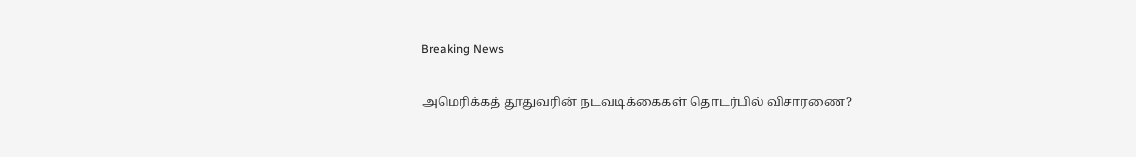Breaking News

அமெரிக்கத் தூதுவரின் நடவடிக்கைகள் தொடர்பில் விசாரணை?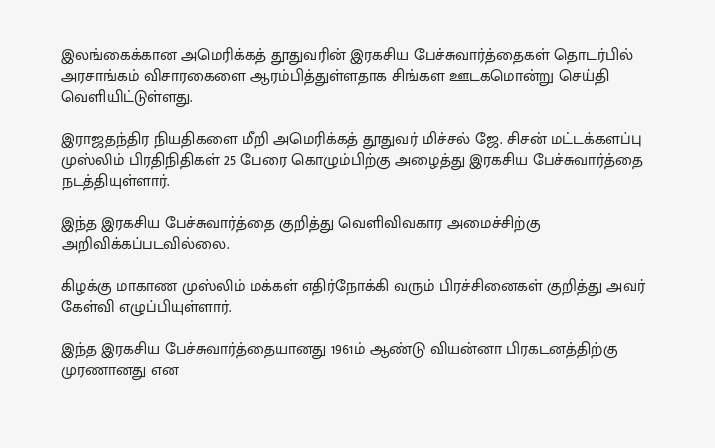இலங்கைக்கான அமெரிக்கத் தூதுவரின் இரகசிய பேச்சுவார்த்தைகள் தொடர்பில் அரசாங்கம் விசாரகைளை ஆரம்பித்துள்ளதாக சிங்கள ஊடகமொன்று செய்தி வெளியிட்டுள்ளது.

இராஜதந்திர நியதிகளை மீறி அமெரிக்கத் தூதுவர் மிச்சல் ஜே. சிசன் மட்டக்களப்பு முஸ்லிம் பிரதிநிதிகள் 25 பேரை கொழும்பிற்கு அழைத்து இரகசிய பேச்சுவார்த்தை நடத்தியுள்ளார்.

இந்த இரகசிய பேச்சுவார்த்தை குறித்து வெளிவிவகார அமைச்சிற்கு அறிவிக்கப்படவில்லை.

கிழக்கு மாகாண முஸ்லிம் மக்கள் எதிர்நோக்கி வரும் பிரச்சினைகள் குறித்து அவர் கேள்வி எழுப்பியுள்ளார்.

இந்த இரகசிய பேச்சுவார்த்தையானது 1961ம் ஆண்டு வியன்னா பிரகடனத்திற்கு முரணானது என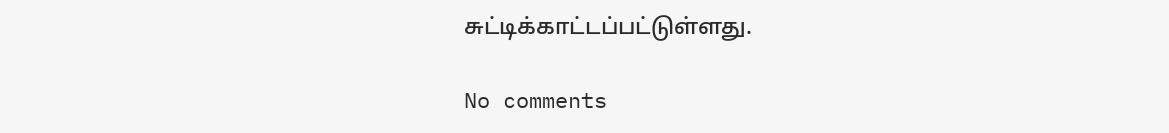சுட்டிக்காட்டப்பட்டுள்ளது.

No comments